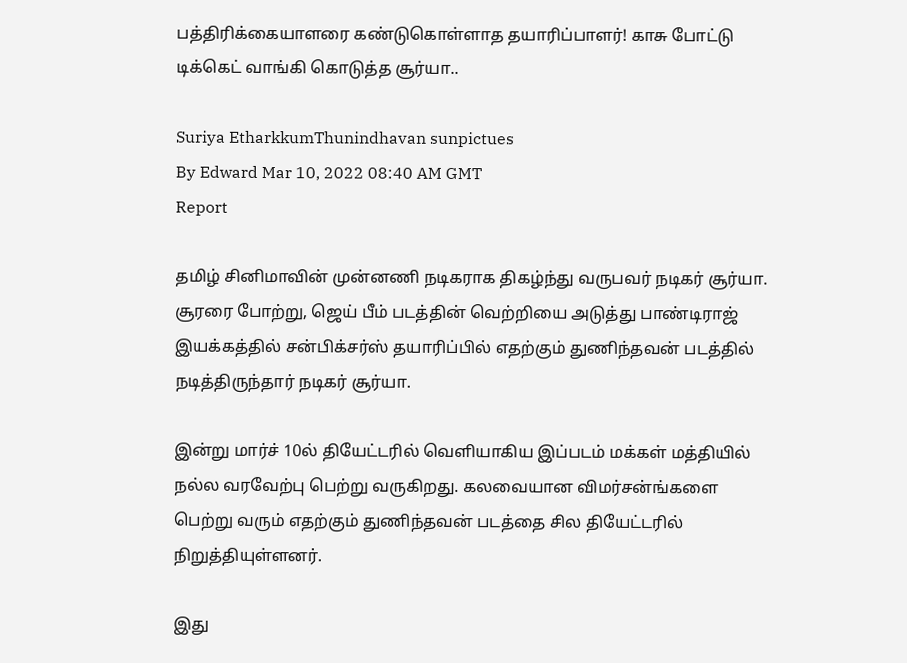பத்திரிக்கையாளரை கண்டுகொள்ளாத தயாரிப்பாளர்! காசு போட்டு டிக்கெட் வாங்கி கொடுத்த சூர்யா..

Suriya EtharkkumThunindhavan sunpictues
By Edward Mar 10, 2022 08:40 AM GMT
Report

தமிழ் சினிமாவின் முன்னணி நடிகராக திகழ்ந்து வருபவர் நடிகர் சூர்யா. சூரரை போற்று, ஜெய் பீம் படத்தின் வெற்றியை அடுத்து பாண்டிராஜ் இயக்கத்தில் சன்பிக்சர்ஸ் தயாரிப்பில் எதற்கும் துணிந்தவன் படத்தில் நடித்திருந்தார் நடிகர் சூர்யா.

இன்று மார்ச் 10ல் தியேட்டரில் வெளியாகிய இப்படம் மக்கள் மத்தியில் நல்ல வரவேற்பு பெற்று வருகிறது. கலவையான விமர்சன்ங்களை பெற்று வரும் எதற்கும் துணிந்தவன் படத்தை சில தியேட்டரில் நிறுத்தியுள்ளனர்.

இது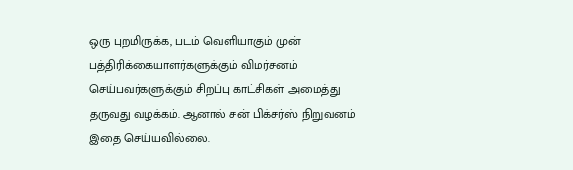ஒரு புறமிருக்க, படம் வெளியாகும் முன் பத்திரிக்கையாளர்களுக்கும் விமர்சனம் செய்பவர்களுக்கும் சிறப்பு காட்சிகள் அமைத்து தருவது வழக்கம். ஆனால் சன் பிக்சர்ஸ் நிறுவனம் இதை செய்யவில்லை.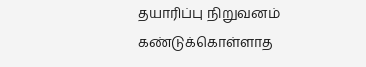தயாரிப்பு நிறுவனம் கண்டுக்கொள்ளாத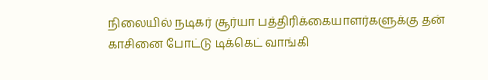நிலையில் நடிகர் சூர்யா பத்திரிக்கையாளர்களுக்கு தன் காசினை போட்டு டிக்கெட் வாங்கி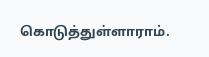கொடுத்துள்ளாராம்.